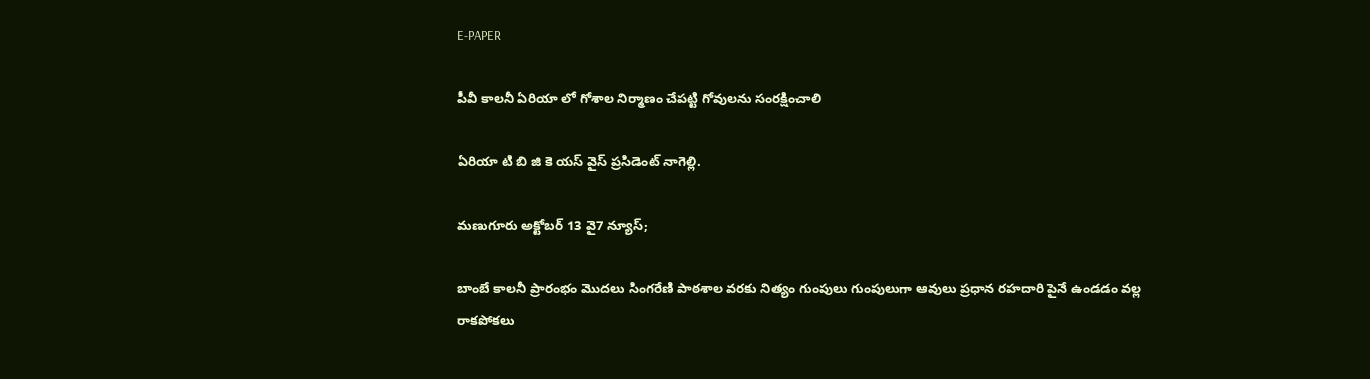E-PAPER

పీవీ కాలనీ ఏరియా లో గోశాల నిర్మాణం చేపట్టి గోవులను సంరక్షించాలి

ఏరియా టి బి జి కె యస్ వైస్ ప్రసిడెంట్ నాగెల్లి.

మణుగూరు అక్టోబర్ 13 వై7 న్యూస్;

బాంబే కాలనీ ప్రారంభం మొదలు సింగరేణి పాఠశాల వరకు నిత్యం గుంపులు గుంపులుగా ఆవులు ప్రధాన రహదారి పైనే ఉండడం వల్ల రాకపోకలు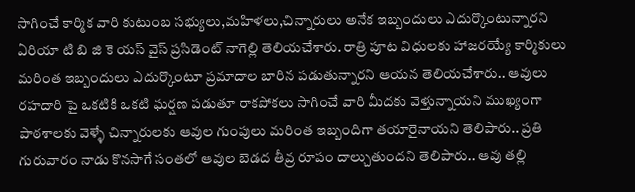సాగించే కార్మిక వారి కుటుంబ సభ్యులు,మహిళలు,చిన్నారులు అనేక ఇబ్బందులు ఎదుర్కొంటున్నారని ఏరియా టి బి జి కె యస్ వైస్ ప్రసిడెంట్ నాగెల్లి తెలియచేశారు. రాత్రి పూట విధులకు హాజరయ్యే కార్మికులు మరింత ఇబ్బందులు ఎదుర్కొంటూ ప్రమాదాల బారిన పడుతున్నారని ఆయన తెలియచేశారు.. ఆవులు రహదారి పై ఒకటికి ఒకటి ఘర్షణ పడుతూ రాకపోకలు సాగించే వారి మీదకు వెళ్తున్నాయని ముఖ్యంగా పాఠశాలకు వెళ్ళే చిన్నారులకు ఆవుల గుంపులు మరింత ఇబ్బందిగా తయారైనాయని తెలిపారు.. ప్రతి గురువారం నాడు కొనసాగే సంతలో ఆవుల బెడద తీవ్ర రూపం దాల్చుతుందని తెలిపారు.. ఆవు తల్లి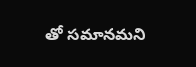తో సమానమని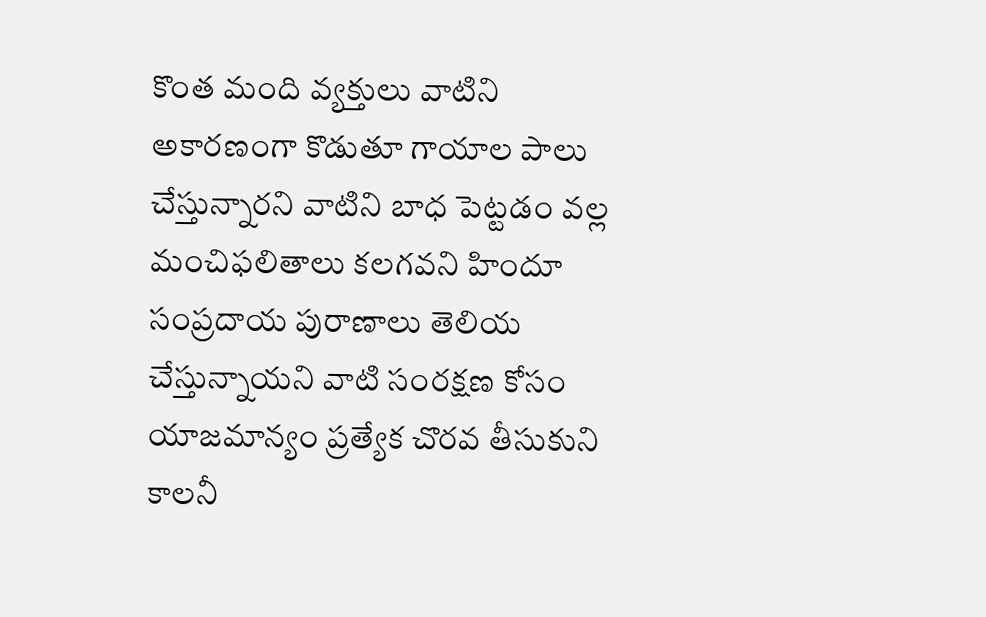కొంత మంది వ్యక్తులు వాటిని అకారణంగా కొడుతూ గాయాల పాలు చేస్తున్నారని వాటిని బాధ పెట్టడం వల్ల మంచిఫలితాలు కలగవని హిందూ సంప్రదాయ పురాణాలు తెలియ చేస్తున్నాయని వాటి సంరక్షణ కోసం యాజమాన్యం ప్రత్యేక చొరవ తీసుకుని కాలనీ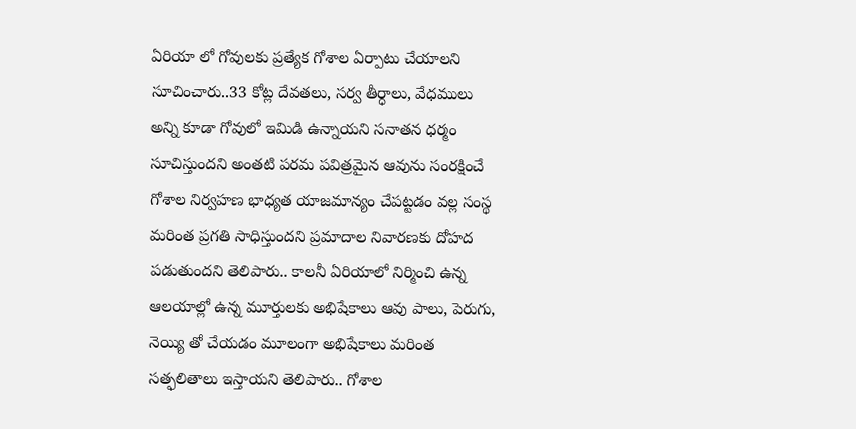ఏరియా లో గోవులకు ప్రత్యేక గోశాల ఏర్పాటు చేయాలని సూచించారు..33 కోట్ల దేవతలు, సర్వ తీర్ధాలు, వేధములు అన్ని కూడా గోవులో ఇమిడి ఉన్నాయని సనాతన ధర్మం సూచిస్తుందని అంతటి పరమ పవిత్రమైన ఆవును సంరక్షించే గోశాల నిర్వహణ భాధ్యత యాజమాన్యం చేపట్టడం వల్ల సంస్థ మరింత ప్రగతి సాధిస్తుందని ప్రమాదాల నివారణకు దోహద పడుతుందని తెలిపారు.. కాలనీ ఏరియాలో నిర్మించి ఉన్న ఆలయాల్లో ఉన్న మూర్తులకు అభిషేకాలు ఆవు పాలు, పెరుగు, నెయ్యి తో చేయడం మూలంగా అభిషేకాలు మరింత సత్ఫలితాలు ఇస్తాయని తెలిపారు.. గోశాల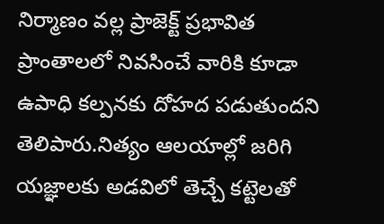నిర్మాణం వల్ల ప్రాజెక్ట్ ప్రభావిత ప్రాంతాలలో నివసించే వారికి కూడా ఉపాధి కల్పనకు దోహద పడుతుందని తెలిపారు.నిత్యం ఆలయాల్లో జరిగి యజ్ఞాలకు అడవిలో తెచ్చే కట్టెలతో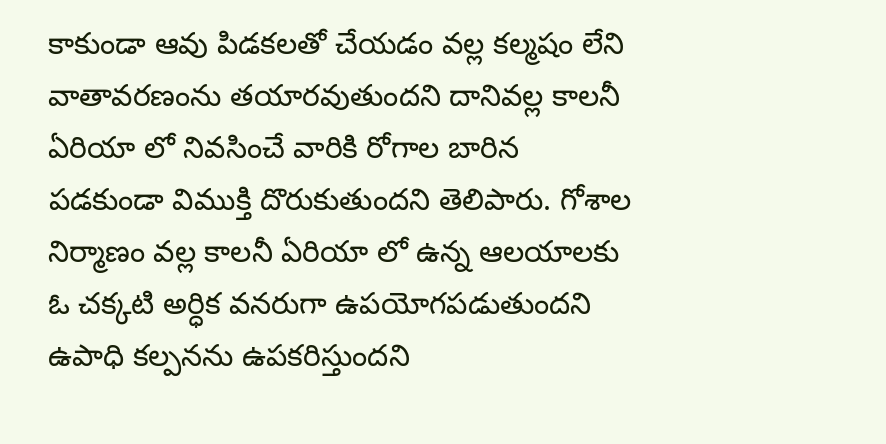కాకుండా ఆవు పిడకలతో చేయడం వల్ల కల్మషం లేని వాతావరణంను తయారవుతుందని దానివల్ల కాలనీ ఏరియా లో నివసించే వారికి రోగాల బారిన పడకుండా విముక్తి దొరుకుతుందని తెలిపారు. గోశాల నిర్మాణం వల్ల కాలనీ ఏరియా లో ఉన్న ఆలయాలకు ఓ చక్కటి అర్ధిక వనరుగా ఉపయోగపడుతుందని ఉపాధి కల్పనను ఉపకరిస్తుందని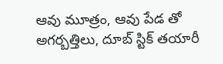ఆవు మూత్రం, ఆవు పేడ తో అగర్బత్తిలు, దూబ్ స్టిక్ తయారీ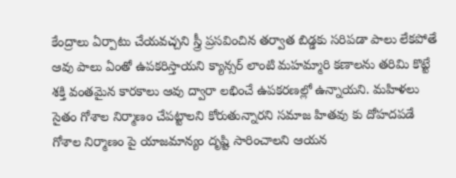కేంద్రాలు ఏర్పాటు చేయవచ్చని స్త్రీ ప్రసవించిన తర్వాత బిడ్డకు సరిపడా పాలు లేకపోతే ఆవు పాలు ఏంతో ఉపకరిస్తాయని క్యాన్సర్ లాంటి మహమ్మారి కణాలను తరిమి కొట్టే శక్తి వంతమైన కారకాలు ఆవు ద్వారా లభించే ఉపకరణల్లో ఉన్నాయని. మహిళలు సైతం గోశాల నిర్మాణం చేపట్టాలని కోరుతున్నారని సమాజ హితవు కు దోహదపడే గోశాల నిర్మాణం పై యాజమాన్యం దృష్టి సారించాలని ఆయన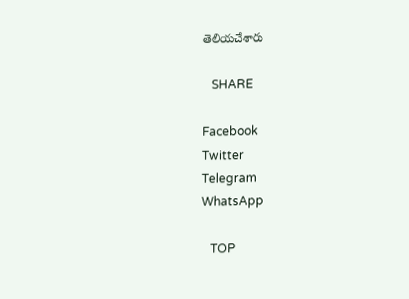తెలియచేశారు

   SHARE

Facebook
Twitter
Telegram
WhatsApp

   TOP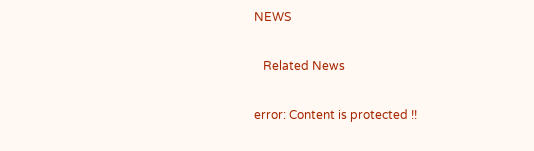NEWS

   Related News

error: Content is protected !!